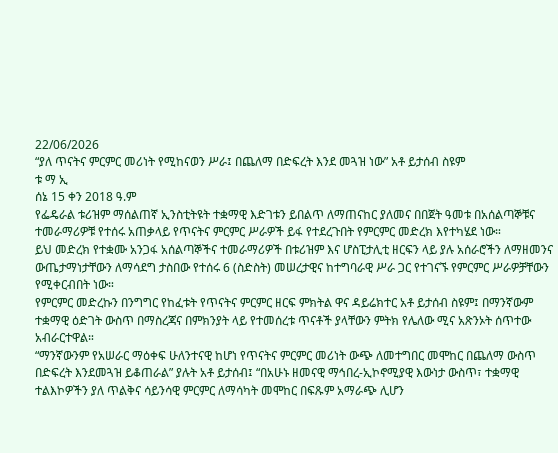22/06/2026
“ያለ ጥናትና ምርምር መሪነት የሚከናወን ሥራ፤ በጨለማ በድፍረት እንደ መጓዝ ነው” አቶ ይታሰብ ስዩም
ቱ ማ ኢ
ሰኔ 15 ቀን 2018 ዓ.ም
የፌዴራል ቱሪዝም ማሰልጠኛ ኢንስቲትዩት ተቋማዊ እድገቱን ይበልጥ ለማጠናከር ያለመና በበጀት ዓመቱ በአሰልጣኞቹና ተመራማሪዎቹ የተሰሩ አጠቃላይ የጥናትና ምርምር ሥራዎች ይፋ የተደረጉበት የምርምር መድረክ እየተካሄደ ነው።
ይህ መድረክ የተቋሙ አንጋፋ አሰልጣኞችና ተመራማሪዎች በቱሪዝም እና ሆስፒታሊቲ ዘርፍን ላይ ያሉ አሰራሮችን ለማዘመንና ውጤታማነታቸውን ለማሳደግ ታስበው የተሰሩ 6 (ስድስት) መሠረታዊና ከተግባራዊ ሥራ ጋር የተገናኙ የምርምር ሥራዎቻቸውን የሚቀርብበት ነው።
የምርምር መድረኩን በንግግር የከፈቱት የጥናትና ምርምር ዘርፍ ምክትል ዋና ዳይሬክተር አቶ ይታሰብ ስዩም፤ በማንኛውም ተቋማዊ ዕድገት ውስጥ በማስረጃና በምክንያት ላይ የተመሰረቱ ጥናቶች ያላቸውን ምትክ የሌለው ሚና አጽንኦት ሰጥተው አብራርተዋል።
“ማንኛውንም የአሠራር ማዕቀፍ ሁለንተናዊ ከሆነ የጥናትና ምርምር መሪነት ውጭ ለመተግበር መሞከር በጨለማ ውስጥ በድፍረት እንደመጓዝ ይቆጠራል” ያሉት አቶ ይታሰብ፤ “በአሁኑ ዘመናዊ ማኅበረ-ኢኮኖሚያዊ እውነታ ውስጥ፣ ተቋማዊ ተልእኮዎችን ያለ ጥልቅና ሳይንሳዊ ምርምር ለማሳካት መሞከር በፍጹም አማራጭ ሊሆን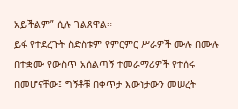አይችልም” ሲሉ ገልጸዋል።
ይፋ የተደረጉት ስድስቱም የምርምር ሥራዎች ሙሉ በሙሉ በተቋሙ የውስጥ አሰልጣኝ ተመራማሪዎች የተሰሩ በመሆናቸው፤ ግኝቶቹ በቀጥታ እውነታውን መሠረት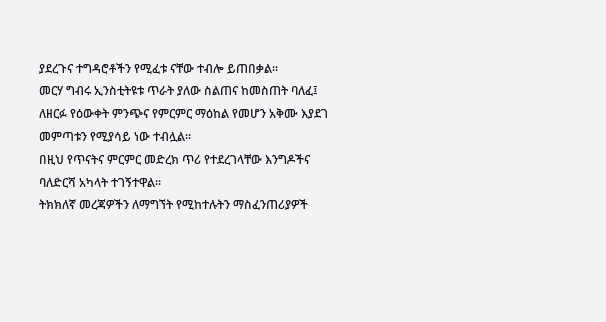ያደረጉና ተግዳሮቶችን የሚፈቱ ናቸው ተብሎ ይጠበቃል።
መርሃ ግብሩ ኢንስቲትዩቱ ጥራት ያለው ስልጠና ከመስጠት ባለፈ፤ ለዘርፉ የዕውቀት ምንጭና የምርምር ማዕከል የመሆን አቅሙ እያደገ መምጣቱን የሚያሳይ ነው ተብሏል።
በዚህ የጥናትና ምርምር መድረክ ጥሪ የተደረገላቸው እንግዶችና ባለድርሻ አካላት ተገኝተዋል።
ትክክለኛ መረጃዎችን ለማግኘት የሚከተሉትን ማስፈንጠሪያዎች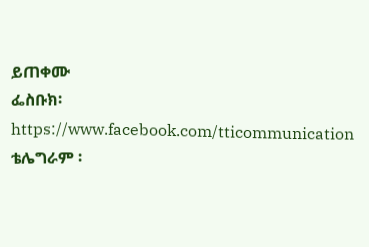ይጠቀሙ
ፌስቡክ፡ https://www.facebook.com/tticommunication
ቴሌግራም ፡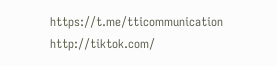https://t.me/tticommunication
http://tiktok.com/